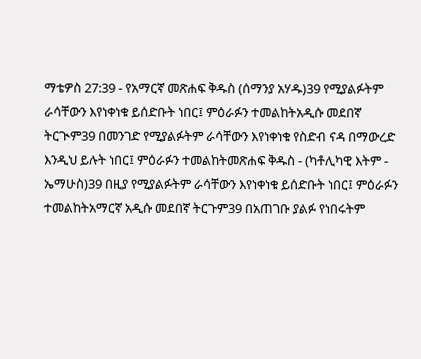ማቴዎስ 27:39 - የአማርኛ መጽሐፍ ቅዱስ (ሰማንያ አሃዱ)39 የሚያልፉትም ራሳቸውን እየነቀነቁ ይሰድቡት ነበር፤ ምዕራፉን ተመልከትአዲሱ መደበኛ ትርጒም39 በመንገድ የሚያልፉትም ራሳቸውን እየነቀነቁ የስድብ ናዳ በማውረድ እንዲህ ይሉት ነበር፤ ምዕራፉን ተመልከትመጽሐፍ ቅዱስ - (ካቶሊካዊ እትም - ኤማሁስ)39 በዚያ የሚያልፉትም ራሳቸውን እየነቀነቁ ይሰድቡት ነበር፤ ምዕራፉን ተመልከትአማርኛ አዲሱ መደበኛ ትርጉም39 በአጠገቡ ያልፉ የነበሩትም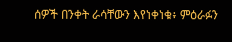ሰዎች በንቀት ራሳቸውን እየነቀነቁ፥ ምዕራፉን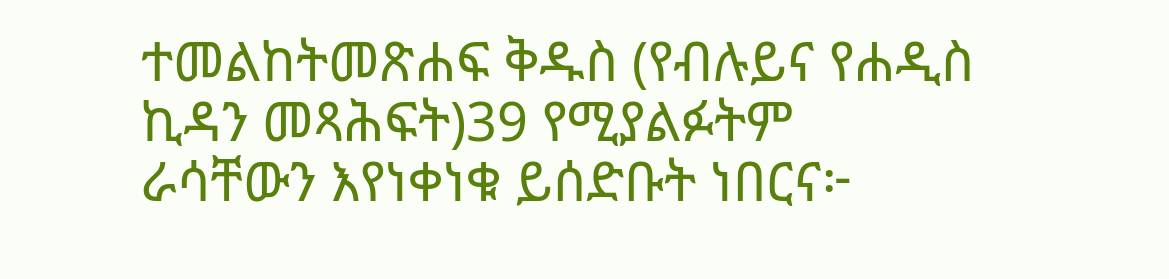ተመልከትመጽሐፍ ቅዱስ (የብሉይና የሐዲስ ኪዳን መጻሕፍት)39 የሚያልፉትም ራሳቸውን እየነቀነቁ ይሰድቡት ነበርና፦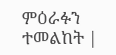ምዕራፉን ተመልከት |